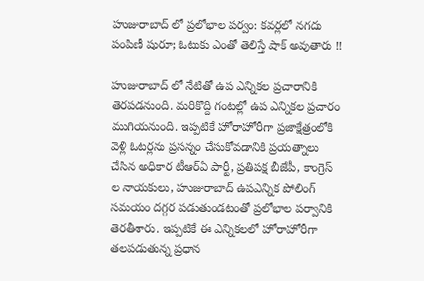హుజురాబాద్ లో ప్రలోభాల పర్వం: కవర్లలో నగదు పంపిణీ షురూ; ఓటుకు ఎంతో తెలిస్తే షాక్ అవుతారు !!

హుజురాబాద్ లో నేటితో ఉప ఎన్నికల ప్రచారానికి తెరపడనుంది. మరికొద్ది గంటల్లో ఉప ఎన్నికల ప్రచారం ముగియనుంది. ఇప్పటికే హోరాహోరీగా ప్రజాక్షేత్రంలోకి వెళ్లి ఓటర్లను ప్రసన్నం చేసుకోవడానికి ప్రయత్నాలు చేసిన అధికార టీఆర్ఏ పార్టీ, ప్రతిపక్ష బీజేపీ, కాంగ్రెస్ ల నాయకులు, హుజురాబాద్ ఉపఎన్నిక పోలింగ్ సమయం దగ్గర పడుతుండటంతో ప్రలోభాల పర్వానికి తెరతీశారు. ఇప్పటికే ఈ ఎన్నికలలో హోరాహోరీగా తలపడుతున్న ప్రధాన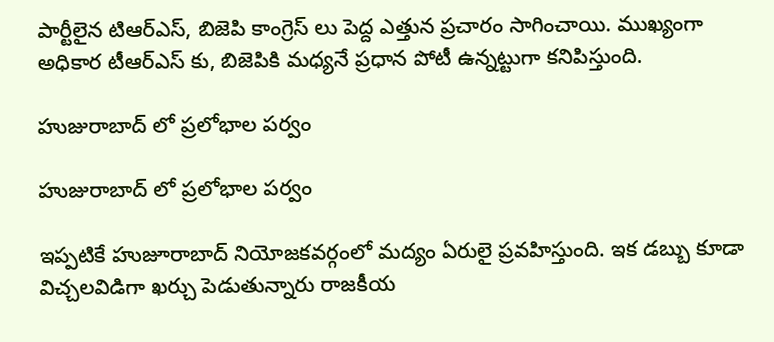పార్టీలైన టిఆర్ఎస్, బిజెపి కాంగ్రెస్ లు పెద్ద ఎత్తున ప్రచారం సాగించాయి. ముఖ్యంగా అధికార టీఆర్ఎస్ కు, బిజెపికి మధ్యనే ప్రధాన పోటీ ఉన్నట్టుగా కనిపిస్తుంది.

హుజురాబాద్ లో ప్రలోభాల పర్వం

హుజురాబాద్ లో ప్రలోభాల పర్వం

ఇప్పటికే హుజూరాబాద్ నియోజకవర్గంలో మద్యం ఏరులై ప్రవహిస్తుంది. ఇక డబ్బు కూడా విచ్చలవిడిగా ఖర్చు పెడుతున్నారు రాజకీయ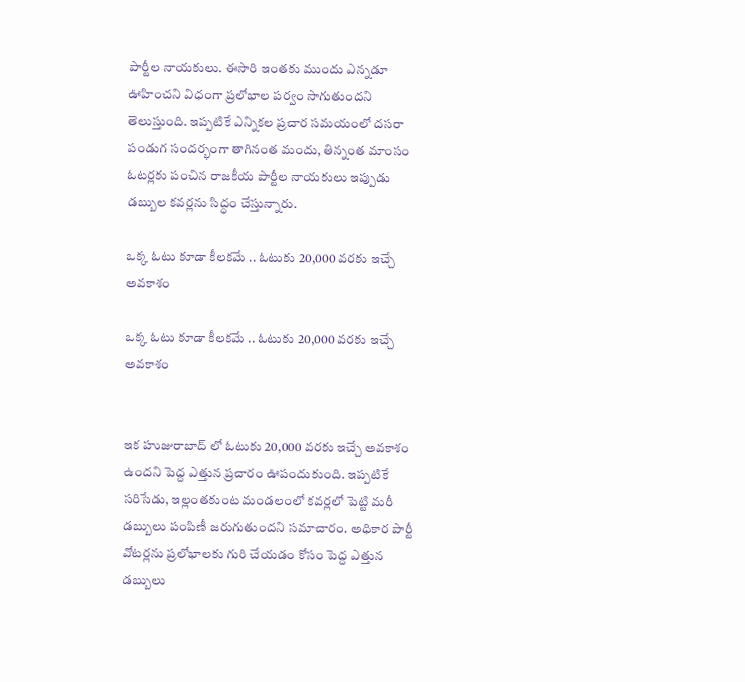పార్టీల నాయకులు. ఈసారి ఇంతకు ముందు ఎన్నడూ ఊహించని విధంగా ప్రలోభాల పర్వం సాగుతుందని తెలుస్తుంది. ఇప్పటికే ఎన్నికల ప్రచార సమయంలో దసరా పండుగ సందర్భంగా తాగినంత మందు, తిన్నంత మాంసం ఓటర్లకు పంచిన రాజకీయ పార్టీల నాయకులు ఇప్పుడు డబ్బుల కవర్లను సిద్ధం చేస్తున్నారు.

ఒక్క ఓటు కూడా కీలకమే .. ఓటుకు 20,000 వరకు ఇచ్చే అవకాశం

ఒక్క ఓటు కూడా కీలకమే .. ఓటుకు 20,000 వరకు ఇచ్చే అవకాశం


ఇక హుజురాబాద్ లో ఓటుకు 20,000 వరకు ఇచ్చే అవకాశం ఉందని పెద్ద ఎత్తున ప్రచారం ఊపందుకుంది. ఇప్పటికే సరిసేడు, ఇల్లంతకుంట మండలంలో కవర్లలో పెట్టి మరీ డబ్బులు పంపిణీ జరుగుతుందని సమాచారం. అధికార పార్టీ వోటర్లను ప్రలోభాలకు గురి చేయడం కోసం పెద్ద ఎత్తున డబ్బులు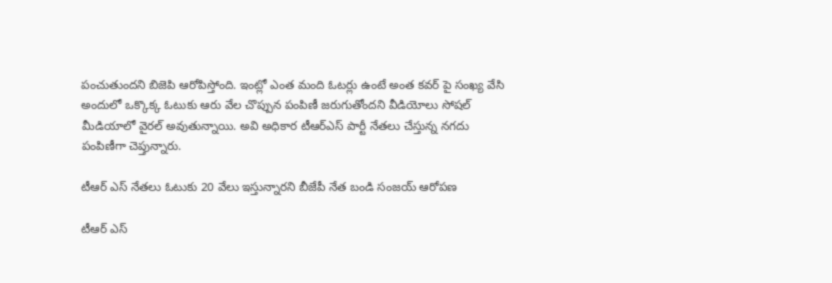పంచుతుందని బిజెపి ఆరోపిస్తోంది. ఇంట్లో ఎంత మంది ఓటర్లు ఉంటే అంత కవర్ పై సంఖ్య వేసి అందులో ఒక్కొక్క ఓటుకు ఆరు వేల చొప్పున పంపిణీ జరుగుతోందని వీడియోలు సోషల్ మీడియాలో వైరల్ అవుతున్నాయి. అవి అధికార టీఆర్ఎస్ పార్టీ నేతలు చేస్తున్న నగదు పంపిణీగా చెప్తున్నారు.

టీఆర్ ఎస్ నేతలు ఓటుకు 20 వేలు ఇస్తున్నారని బీజేపీ నేత బండి సంజయ్ ఆరోపణ

టీఆర్ ఎస్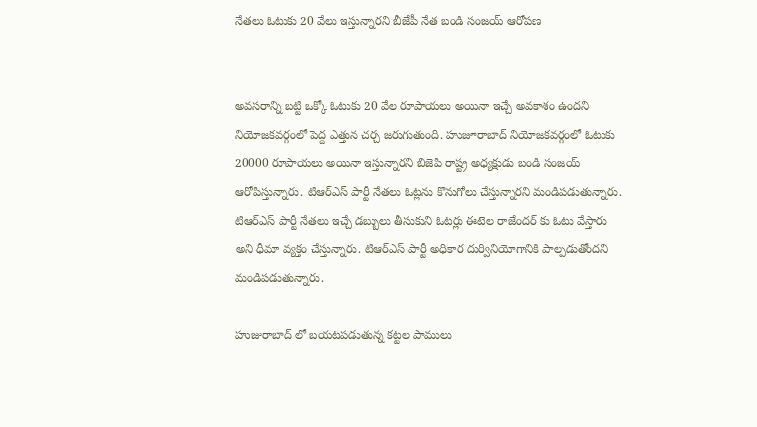నేతలు ఓటుకు 20 వేలు ఇస్తున్నారని బీజేపీ నేత బండి సంజయ్ ఆరోపణ


అవసరాన్ని బట్టి ఒక్కో ఓటుకు 20 వేల రూపాయలు అయినా ఇచ్చే అవకాశం ఉందని నియోజకవర్గంలో పెద్ద ఎత్తున చర్చ జరుగుతుంది. హుజూరాబాద్ నియోజకవర్గంలో ఓటుకు 20000 రూపాయలు అయినా ఇస్తున్నారని బిజెపి రాష్ట్ర అధ్యక్షుడు బండి సంజయ్ ఆరోపిస్తున్నారు. టిఆర్ఎస్ పార్టీ నేతలు ఓట్లను కొనుగోలు చేస్తున్నారని మండిపడుతున్నారు. టిఆర్ఎస్ పార్టీ నేతలు ఇచ్చే డబ్బులు తీసుకుని ఓటర్లు ఈటెల రాజేందర్ కు ఓటు వేస్తారు అని ధీమా వ్యక్తం చేస్తున్నారు. టిఆర్ఎస్ పార్టీ అధికార దుర్వినియోగానికి పాల్పడుతోందని మండిపడుతున్నారు.

హుజురాబాద్ లో బయటపడుతున్న కట్టల పాములు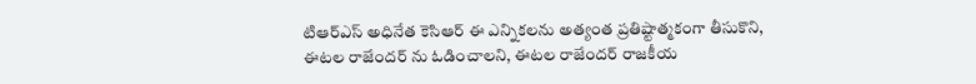టిఆర్ఎస్ అధినేత కెసిఆర్ ఈ ఎన్నికలను అత్యంత ప్రతిష్టాత్మకంగా తీసుకొని, ఈటల రాజేందర్ ను ఓడించాలని, ఈటల రాజేందర్ రాజకీయ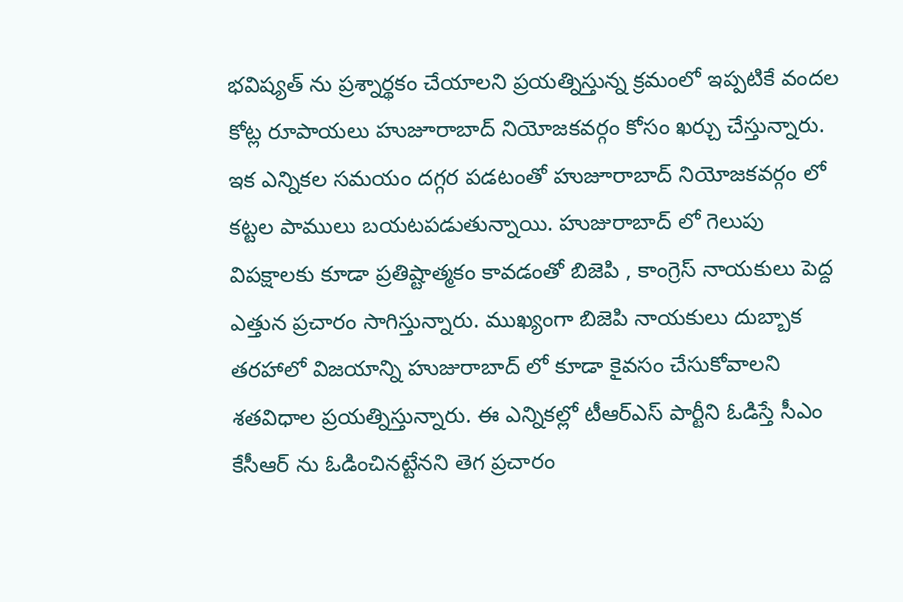భవిష్యత్ ను ప్రశ్నార్థకం చేయాలని ప్రయత్నిస్తున్న క్రమంలో ఇప్పటికే వందల కోట్ల రూపాయలు హుజూరాబాద్ నియోజకవర్గం కోసం ఖర్చు చేస్తున్నారు. ఇక ఎన్నికల సమయం దగ్గర పడటంతో హుజూరాబాద్ నియోజకవర్గం లో కట్టల పాములు బయటపడుతున్నాయి. హుజురాబాద్ లో గెలుపు విపక్షాలకు కూడా ప్రతిష్టాత్మకం కావడంతో బిజెపి , కాంగ్రెస్ నాయకులు పెద్ద ఎత్తున ప్రచారం సాగిస్తున్నారు. ముఖ్యంగా బిజెపి నాయకులు దుబ్బాక తరహాలో విజయాన్ని హుజురాబాద్ లో కూడా కైవసం చేసుకోవాలని శతవిధాల ప్రయత్నిస్తున్నారు. ఈ ఎన్నికల్లో టీఆర్ఎస్ పార్టీని ఓడిస్తే సీఎం కేసీఆర్ ను ఓడించినట్టేనని తెగ ప్రచారం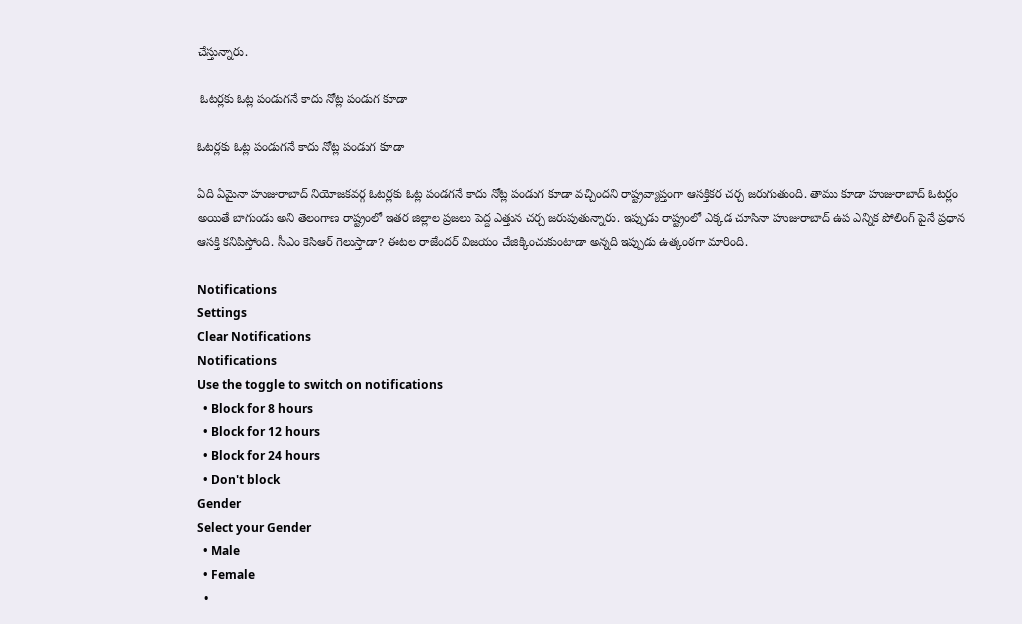చేస్తున్నారు.

 ఓటర్లకు ఓట్ల పండుగనే కాదు నోట్ల పండుగ కూడా

ఓటర్లకు ఓట్ల పండుగనే కాదు నోట్ల పండుగ కూడా

ఏది ఏమైనా హుజురాబాద్ నియోజకవర్గ ఓటర్లకు ఓట్ల పండగనే కాదు నోట్ల పండుగ కూడా వచ్చిందని రాష్ట్రవ్యాప్తంగా ఆసక్తికర చర్చ జరుగుతుంది. తాము కూడా హుజురాబాద్ ఓటర్లం అయితే బాగుండు అని తెలంగాణ రాష్ట్రంలో ఇతర జిల్లాల ప్రజలు పెద్ద ఎత్తున చర్చ జరుపుతున్నారు. ఇప్పుడు రాష్ట్రంలో ఎక్కడ చూసినా హుజురాబాద్ ఉప ఎన్నిక పోలింగ్ పైనే ప్రధాన ఆసక్తి కనిపిస్తోంది. సీఎం కెసిఆర్ గెలుస్తాడా? ఈటల రాజేందర్ విజయం చేజిక్కించుకుంటాడా అన్నది ఇప్పుడు ఉత్కంఠగా మారింది.

Notifications
Settings
Clear Notifications
Notifications
Use the toggle to switch on notifications
  • Block for 8 hours
  • Block for 12 hours
  • Block for 24 hours
  • Don't block
Gender
Select your Gender
  • Male
  • Female
  •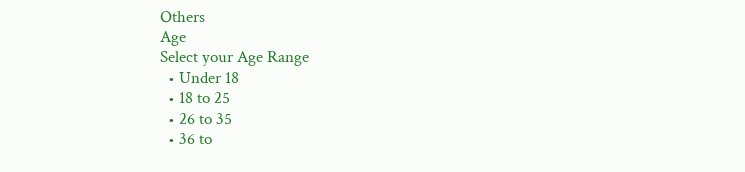Others
Age
Select your Age Range
  • Under 18
  • 18 to 25
  • 26 to 35
  • 36 to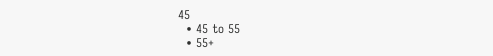45
  • 45 to 55
  • 55+